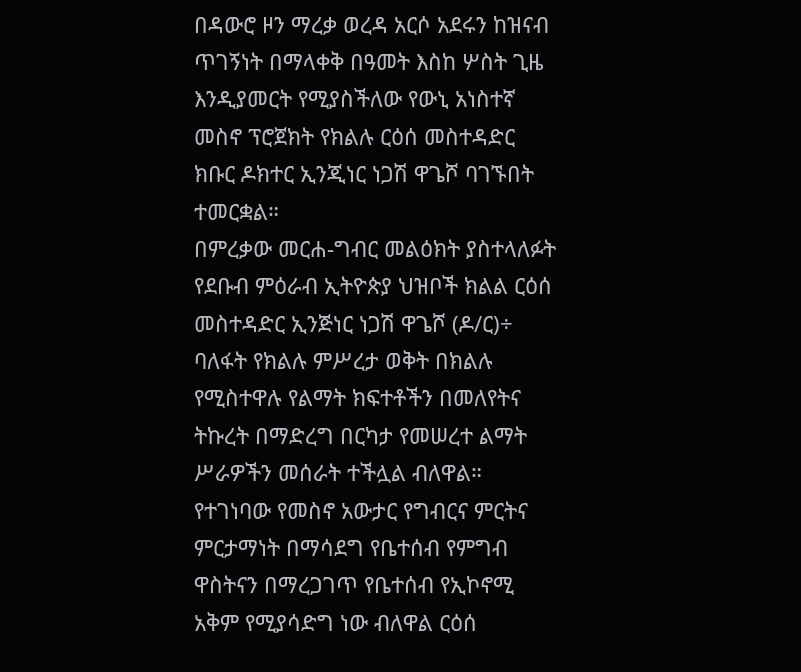በዳውሮ ዞን ማረቃ ወረዳ አርሶ አደሩን ከዝናብ ጥገኝነት በማላቀቅ በዓመት እስከ ሦስት ጊዜ እንዲያመርት የሚያስችለው የውኒ አነስተኛ መስኖ ፕሮጀክት የክልሉ ርዕሰ መስተዳድር ክቡር ዶክተር ኢንጂነር ነጋሽ ዋጌሾ ባገኙበት ተመርቋል።
በምረቃው መርሐ-ግብር መልዕክት ያስተላለፉት የደቡብ ምዕራብ ኢትዮጵያ ህዝቦች ክልል ርዕሰ መስተዳድር ኢንጅነር ነጋሽ ዋጌሾ (ዶ/ር)÷ ባለፋት የክልሉ ምሥረታ ወቅት በክልሉ የሚስተዋሉ የልማት ክፍተቶችን በመለየትና ትኩረት በማድረግ በርካታ የመሠረተ ልማት ሥራዎችን መሰራት ተችሏል ብለዋል።
የተገነባው የመስኖ አውታር የግብርና ምርትና ምርታማነት በማሳደግ የቤተሰብ የምግብ ዋስትናን በማረጋገጥ የቤተሰብ የኢኮኖሚ አቅም የሚያሳድግ ነው ብለዋል ርዕሰ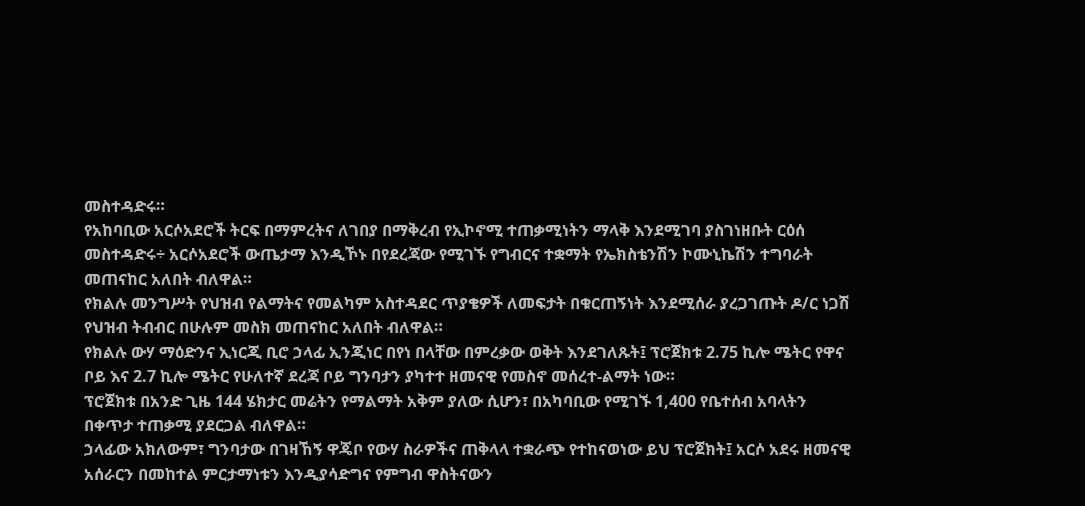መስተዳድሩ።
የአከባቢው አርሶአደሮች ትርፍ በማምረትና ለገበያ በማቅረብ የኢኮኖሚ ተጠቃሚነትን ማላቅ እንደሚገባ ያስገነዘቡት ርዕሰ መስተዳድሩ÷ አርሶአደሮች ውጤታማ እንዲኾኑ በየደረጃው የሚገኙ የግብርና ተቋማት የኤክስቴንሽን ኮሙኒኬሽን ተግባራት መጠናከር አለበት ብለዋል።
የክልሉ መንግሥት የህዝብ የልማትና የመልካም አስተዳደር ጥያቄዎች ለመፍታት በቁርጠኝነት እንደሚሰራ ያረጋገጡት ዶ/ር ነጋሽ የህዝብ ትብብር በሁሉም መስክ መጠናከር አለበት ብለዋል።
የክልሉ ውሃ ማዕድንና ኢነርጂ ቢሮ ኃላፊ ኢንጂነር በየነ በላቸው በምረቃው ወቅት እንደገለጹት፤ ፕሮጀክቱ 2.75 ኪሎ ሜትር የዋና ቦይ እና 2.7 ኪሎ ሜትር የሁለተኛ ደረጃ ቦይ ግንባታን ያካተተ ዘመናዊ የመስኖ መሰረተ-ልማት ነው።
ፕሮጀክቱ በአንድ ጊዜ 144 ሄክታር መሬትን የማልማት አቅም ያለው ሲሆን፣ በአካባቢው የሚገኙ 1,400 የቤተሰብ አባላትን በቀጥታ ተጠቃሚ ያደርጋል ብለዋል።
ኃላፊው አክለውም፣ ግንባታው በገዛኸኝ ዋጄቦ የውሃ ስራዎችና ጠቅላላ ተቋራጭ የተከናወነው ይህ ፕሮጀክት፤ አርሶ አደሩ ዘመናዊ አሰራርን በመከተል ምርታማነቱን እንዲያሳድግና የምግብ ዋስትናውን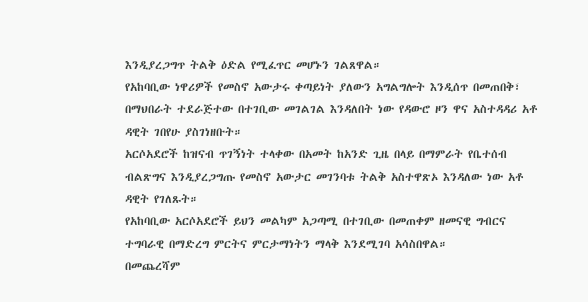እንዲያረጋግጥ ትልቅ ዕድል የሚፈጥር መሆኑን ገልጸዋል።
የአከባቢው ነዋሪዎች የመስኖ አውታሩ ቀጣይነት ያለውን አግልግሎት እንዲሰጥ በመጠበቅ፣ በማህበራት ተደራጅተው በተገቢው መገልገል እንዳለበት ነው የዳውሮ ዞን ዋና አስተዳዳሪ አቶ ዳዊት ገበየሁ ያስገነዘቡት።
አርሶአደሮች ከዝናብ ጥገኝነት ተላቀው በአመት ከአንድ ጊዜ በላይ በማምራት የቤተሰብ ብልጽግና እንዲያረጋግጡ የመስኖ አውታር መገንባቱ ትልቅ አስተዋጽኦ እንዳለው ነው አቶ ዳዊት የገለጹት።
የአከባቢው አርሶአደሮች ይህን መልካም አጋጣሚ በተገቢው በመጠቀም ዘመናዊ ግብርና ተግባራዊ በማድረግ ምርትና ምርታማነትን ማላቅ እንደሚገባ አሳስበዋል።
በመጨረሻም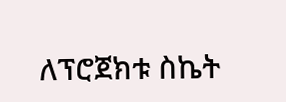ለፕሮጀክቱ ስኬት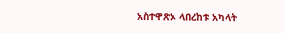አስተዋጽኦ ላበረከቱ አካላት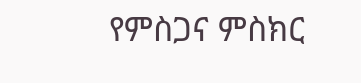የምስጋና ምስክር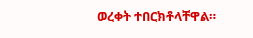ወረቀት ተበርክቶላቸዋል።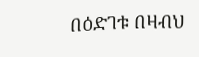በዕድገቱ በዛብህ